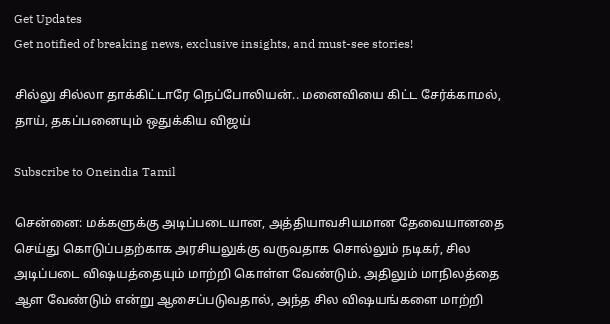Get Updates
Get notified of breaking news, exclusive insights, and must-see stories!

சில்லு சில்லா தாக்கிட்டாரே நெப்போலியன்.. மனைவியை கிட்ட சேர்க்காமல், தாய், தகப்பனையும் ஒதுக்கிய விஜய்

Subscribe to Oneindia Tamil

சென்னை: மக்களுக்கு அடிப்படையான, அத்தியாவசியமான தேவையானதை செய்து கொடுப்பதற்காக அரசியலுக்கு வருவதாக சொல்லும் நடிகர், சில அடிப்படை விஷயத்தையும் மாற்றி கொள்ள வேண்டும். அதிலும் மாநிலத்தை ஆள வேண்டும் என்று ஆசைப்படுவதால், அந்த சில விஷயங்களை மாற்றி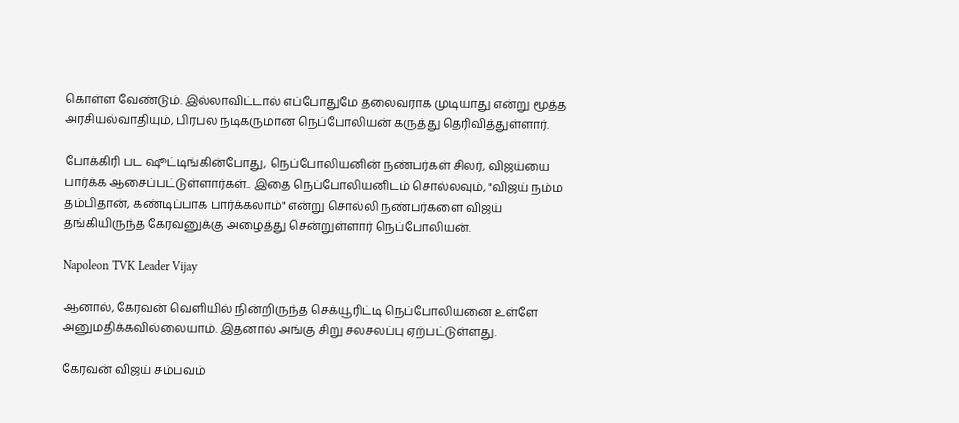கொள்ள வேண்டும். இல்லாவிட்டால் எப்போதுமே தலைவராக முடியாது என்று மூத்த அரசியல்வாதியும், பிரபல நடிகருமான நெப்போலியன் கருத்து தெரிவித்துள்ளார்.

போக்கிரி பட ஷூட்டிங்கின்போது, நெப்போலியனின் நண்பர்கள் சிலர், விஜய்யை பார்க்க ஆசைப்பட்டுள்ளார்கள்.. இதை நெப்போலியனிடம் சொல்லவும், "விஜய் நம்ம தம்பிதான், கண்டிப்பாக பார்க்கலாம்" என்று சொல்லி நண்பர்களை விஜய் தங்கியிருந்த கேரவனுக்கு அழைத்து சென்றுள்ளார் நெப்போலியன்.

Napoleon TVK Leader Vijay

ஆனால், கேரவன் வெளியில் நின்றிருந்த செக்யூரிட்டி நெப்போலியனை உள்ளே அனுமதிக்கவில்லையாம். இதனால் அங்கு சிறு சலசலப்பு ஏற்பட்டுள்ளது.

கேரவன் விஜய் சம்பவம்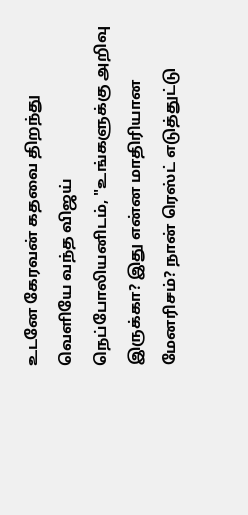உடனே கேரவன் கதவை திறந்து வெளியே வந்த விஜய் நெப்போலியனிடம், "உங்களுக்கு அறிவு இருக்கா? இது என்ன மாதிரியான மேனரிசம்? நான் ரெஸ்ட் எடுத்துட்டு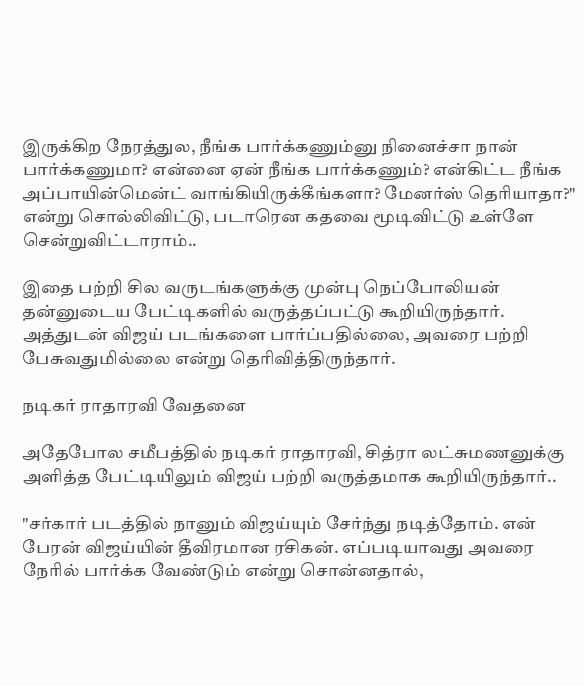இருக்கிற நேரத்துல, நீங்க பார்க்கணும்னு நினைச்சா நான் பார்க்கணுமா? என்னை ஏன் நீங்க பார்க்கணும்? என்கிட்ட நீங்க அப்பாயின்மென்ட் வாங்கியிருக்கீங்களா? மேனர்ஸ் தெரியாதா?" என்று சொல்லிவிட்டு, படாரென கதவை மூடிவிட்டு உள்ளே சென்றுவிட்டாராம்..

இதை பற்றி சில வருடங்களுக்கு முன்பு நெப்போலியன் தன்னுடைய பேட்டிகளில் வருத்தப்பட்டு கூறியிருந்தார். அத்துடன் விஜய் படங்களை பார்ப்பதில்லை, அவரை பற்றி பேசுவதுமில்லை என்று தெரிவித்திருந்தார்.

நடிகர் ராதாரவி வேதனை

அதேபோல சமீபத்தில் நடிகர் ராதாரவி, சித்ரா லட்சுமணனுக்கு அளித்த பேட்டியிலும் விஜய் பற்றி வருத்தமாக கூறியிருந்தார்..

"சர்கார் படத்தில் நானும் விஜய்யும் சேர்ந்து நடித்தோம். என் பேரன் விஜய்யின் தீவிரமான ரசிகன். எப்படியாவது அவரை நேரில் பார்க்க வேண்டும் என்று சொன்னதால்,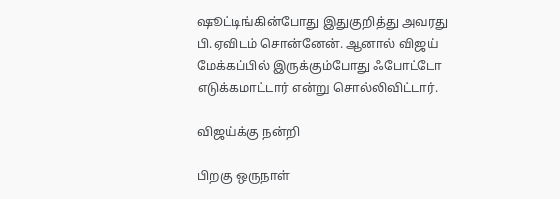ஷூட்டிங்கின்போது இதுகுறித்து அவரது பி.ஏவிடம் சொன்னேன். ஆனால் விஜய் மேக்கப்பில் இருக்கும்போது ஃபோட்டோ எடுக்கமாட்டார் என்று சொல்லிவிட்டார்.

விஜய்க்கு நன்றி

பிறகு ஒருநாள்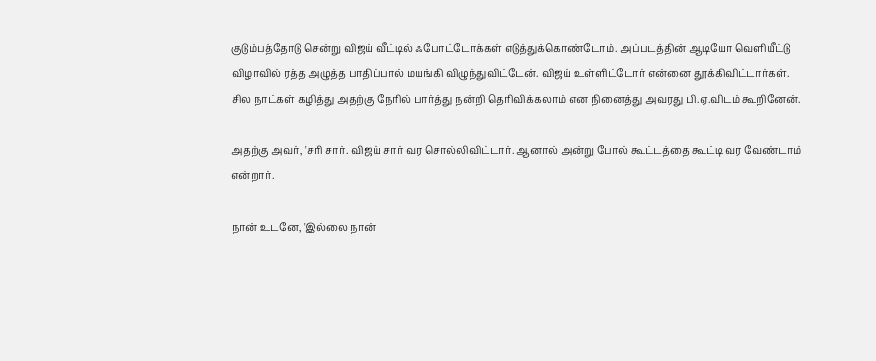குடும்பத்தோடு சென்று விஜய் வீட்டில் ஃபோட்டோக்கள் எடுத்துக்கொண்டோம். அப்படத்தின் ஆடியோ வெளியீட்டு விழாவில் ரத்த அழுத்த பாதிப்பால் மயங்கி விழுந்துவிட்டேன். விஜய் உள்ளிட்டோர் என்னை தூக்கிவிட்டார்கள். சில நாட்கள் கழித்து அதற்கு நேரில் பார்த்து நன்றி தெரிவிக்கலாம் என நினைத்து அவரது பி.ஏ.விடம் கூறினேன்.

அதற்கு அவர், 'சரி சார். விஜய் சார் வர சொல்லிவிட்டார். ஆனால் அன்று போல் கூட்டத்தை கூட்டி வர வேண்டாம் என்றார்.

நான் உடனே, 'இல்லை நான்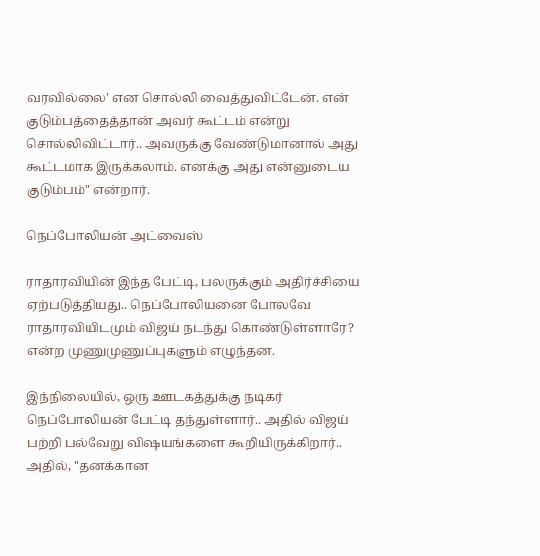வரவில்லை' என சொல்லி வைத்துவிட்டேன். என் குடும்பத்தைத்தான் அவர் கூட்டம் என்று சொல்லிவிட்டார்.. அவருக்கு வேண்டுமானால் அது கூட்டமாக இருக்கலாம். எனக்கு அது என்னுடைய குடும்பம்" என்றார்.

நெப்போலியன் அட்வைஸ்

ராதாரவியின் இந்த பேட்டி, பலருக்கும் அதிர்ச்சியை ஏற்படுத்தியது.. நெப்போலியனை போலவே ராதாரவியிடமும் விஜய் நடந்து கொண்டுள்ளாரே? என்ற முணுமுணுப்புகளும் எழுந்தன.

இந்நிலையில், ஒரு ஊடகத்துக்கு நடிகர் நெப்போலியன் பேட்டி தந்துள்ளார்.. அதில் விஜய் பற்றி பல்வேறு விஷயங்களை கூறியிருக்கிறார்.. அதில், "தனக்கான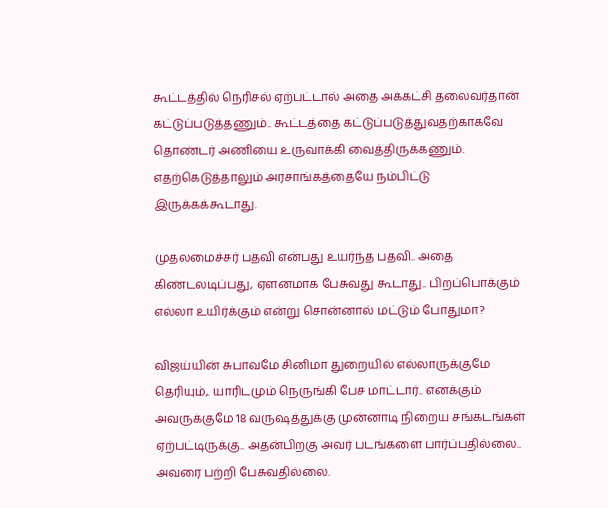கூட்டத்தில் நெரிசல் ஏற்பட்டால் அதை அக்கட்சி தலைவர்தான் கட்டுப்படுத்தணும்.. கூட்டத்தை கட்டுப்படுத்துவதற்காகவே தொண்டர் அணியை உருவாக்கி வைத்திருக்கணும். எதற்கெடுத்தாலும் அரசாங்கத்தையே நம்பிட்டு இருக்கக்கூடாது.

முதலமைச்சர் பதவி என்பது உயர்ந்த பதவி.. அதை கிண்டலடிப்பது, ஏளனமாக பேசுவது கூடாது.. பிறப்பொக்கும் எல்லா உயிர்க்கும் என்று சொன்னால் மட்டும் போதுமா?

விஜய்யின் சுபாவமே சினிமா துறையில் எல்லாருக்குமே தெரியும்,. யாரிடமும் நெருங்கி பேச மாட்டார்.. எனக்கும் அவருக்குமே 18 வருஷத்துக்கு முன்னாடி நிறைய சங்கடங்கள் ஏற்பட்டிருக்கு.. அதன்பிறகு அவர் படங்களை பார்ப்பதில்லை.. அவரை பற்றி பேசுவதில்லை.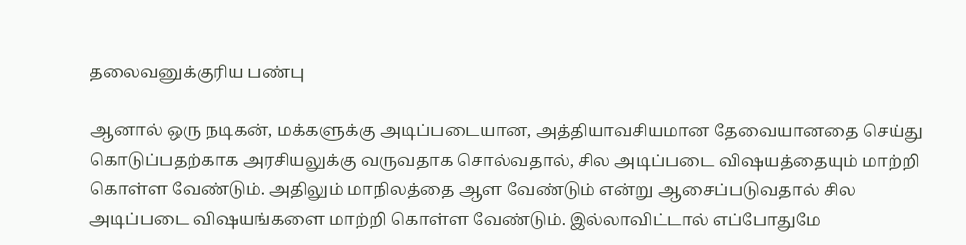தலைவனுக்குரிய பண்பு

ஆனால் ஒரு நடிகன், மக்களுக்கு அடிப்படையான, அத்தியாவசியமான தேவையானதை செய்து கொடுப்பதற்காக அரசியலுக்கு வருவதாக சொல்வதால், சில அடிப்படை விஷயத்தையும் மாற்றி கொள்ள வேண்டும். அதிலும் மாநிலத்தை ஆள வேண்டும் என்று ஆசைப்படுவதால் சில அடிப்படை விஷயங்களை மாற்றி கொள்ள வேண்டும். இல்லாவிட்டால் எப்போதுமே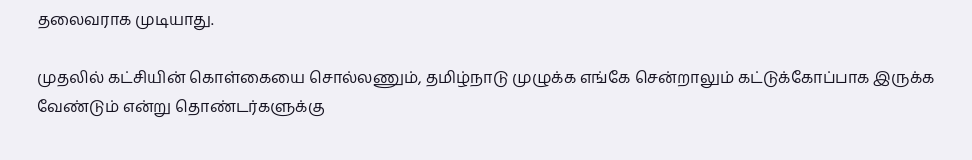தலைவராக முடியாது.

முதலில் கட்சியின் கொள்கையை சொல்லணும், தமிழ்நாடு முழுக்க எங்கே சென்றாலும் கட்டுக்கோப்பாக இருக்க வேண்டும் என்று தொண்டர்களுக்கு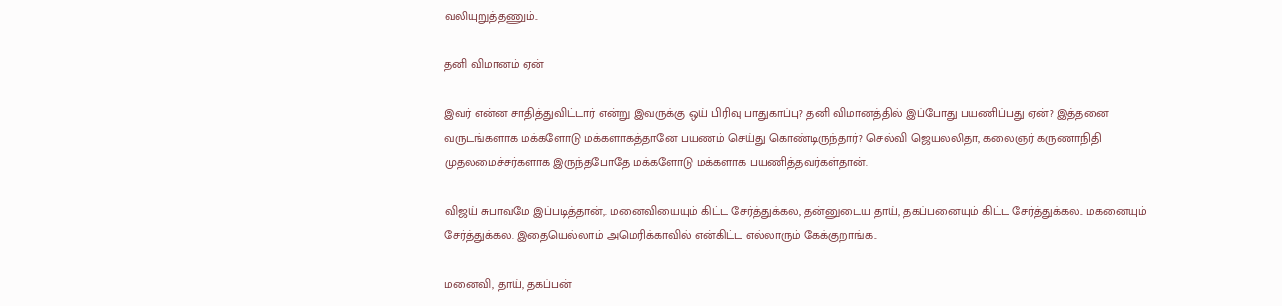வலியுறுத்தணும்..

தனி விமானம் ஏன்

இவர் என்ன சாதித்துவிட்டார் என்று இவருக்கு ஒய் பிரிவு பாதுகாப்பு? தனி விமானத்தில் இப்போது பயணிப்பது ஏன்? இத்தனை வருடங்களாக மக்களோடு மக்களாகத்தானே பயணம் செய்து கொண்டிருந்தார்? செல்வி ஜெயலலிதா, கலைஞர் கருணாநிதி முதலமைச்சர்களாக இருந்தபோதே மக்களோடு மக்களாக பயணித்தவர்கள்தான்.

விஜய் சுபாவமே இப்படித்தான்,. மனைவியையும் கிட்ட சேர்த்துக்கல, தன்னுடைய தாய், தகப்பனையும் கிட்ட சேர்த்துக்கல.. மகனையும் சேர்த்துக்கல. இதையெல்லாம் அமெரிக்காவில் என்கிட்ட எல்லாரும் கேக்குறாங்க..

மனைவி, தாய், தகப்பன்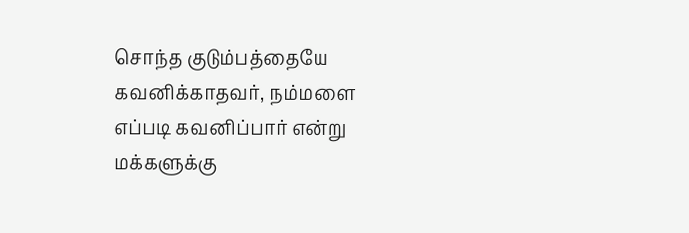சொந்த குடும்பத்தையே கவனிக்காதவர், நம்மளை எப்படி கவனிப்பார் என்று மக்களுக்கு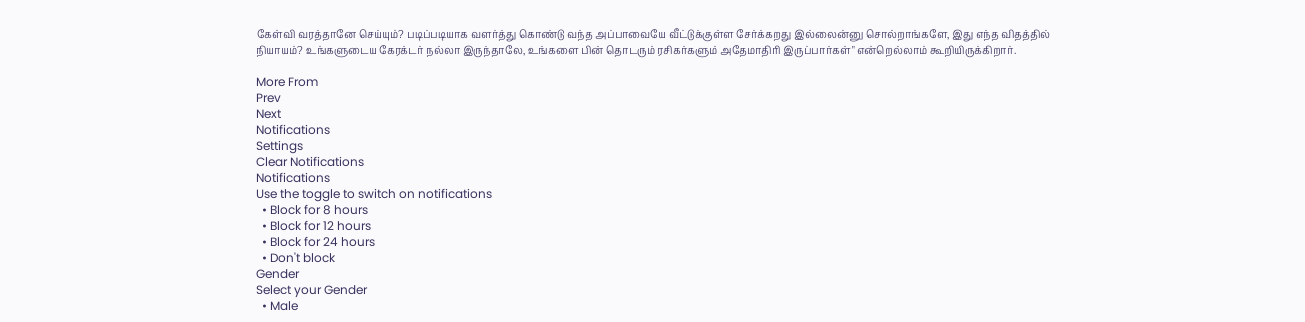கேள்வி வரத்தானே செய்யும்? படிப்படியாக வளர்த்து கொண்டு வந்த அப்பாவையே வீட்டுக்குள்ள சேர்க்கறது இல்லைன்னு சொல்றாங்களே, இது எந்த விதத்தில் நியாயம்? உங்களுடைய கேரக்டர் நல்லா இருந்தாலே, உங்களை பின் தொடரும் ரசிகர்களும் அதேமாதிரி இருப்பார்கள்" என்றெல்லாம் கூறியிருக்கிறார்.

More From
Prev
Next
Notifications
Settings
Clear Notifications
Notifications
Use the toggle to switch on notifications
  • Block for 8 hours
  • Block for 12 hours
  • Block for 24 hours
  • Don't block
Gender
Select your Gender
  • Male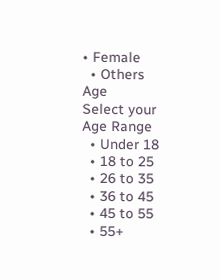• Female
  • Others
Age
Select your Age Range
  • Under 18
  • 18 to 25
  • 26 to 35
  • 36 to 45
  • 45 to 55
  • 55+